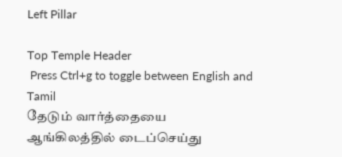Left Pillar

Top Temple Header
 Press Ctrl+g to toggle between English and Tamil
தேடும் வார்த்தையை ஆங்கிலத்தில் டைப்செய்து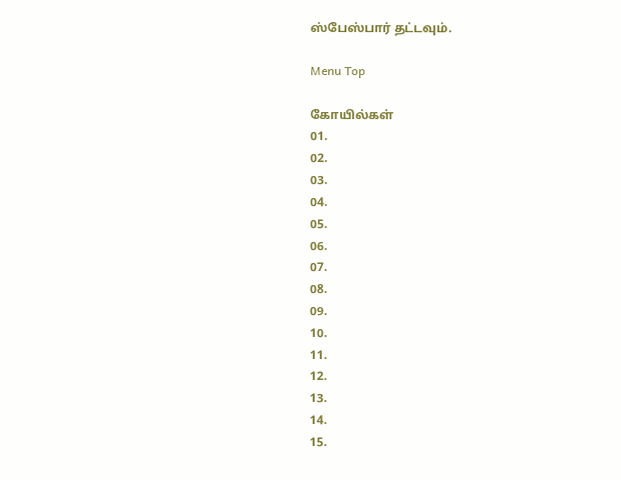ஸ்பேஸ்பார் தட்டவும்.

Menu Top

கோயில்கள்
01.
02.
03.
04.
05.
06.
07.
08.
09.
10.
11.
12.
13.
14.
15.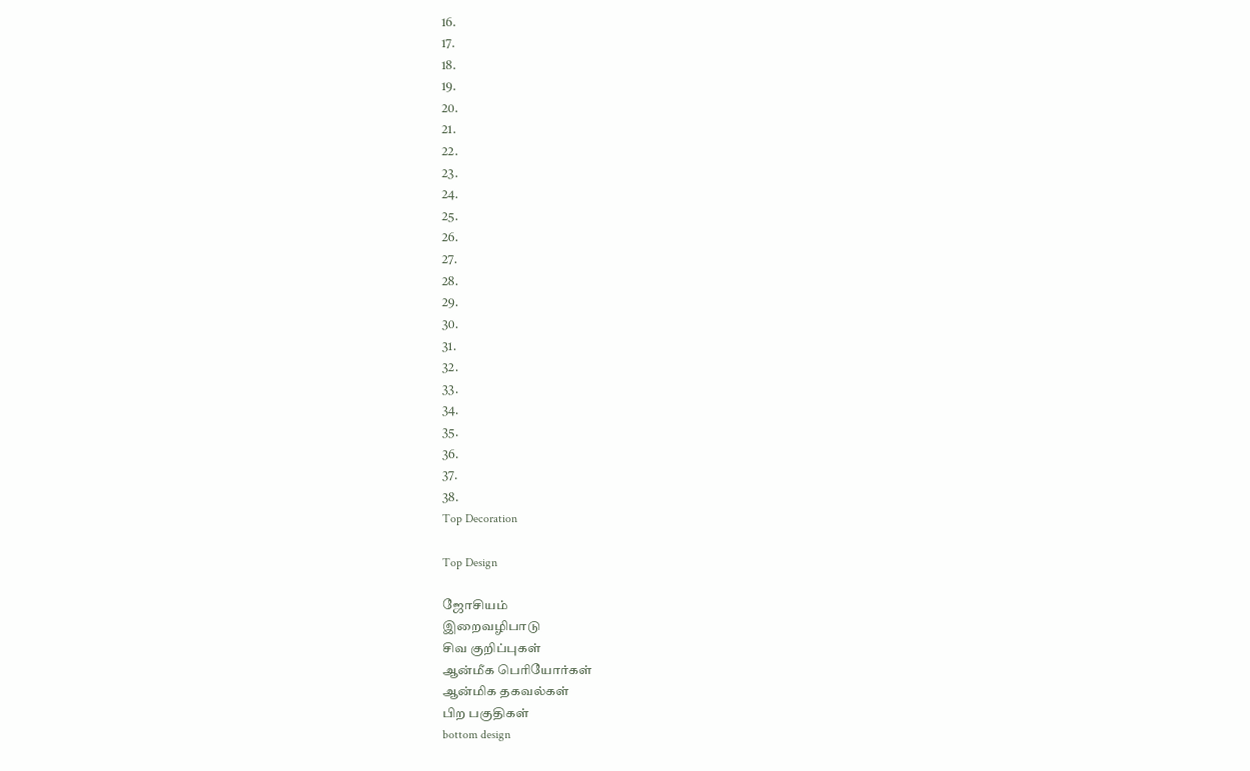16.
17.
18.
19.
20.
21.
22.
23.
24.
25.
26.
27.
28.
29.
30.
31.
32.
33.
34.
35.
36.
37.
38.
Top Decoration

Top Design

ஜோசியம்
இறைவழிபாடு
சிவ குறிப்புகள்
ஆன்மீக பெரியோர்கள்
ஆன்மிக தகவல்கள்
பிற பகுதிகள்
bottom design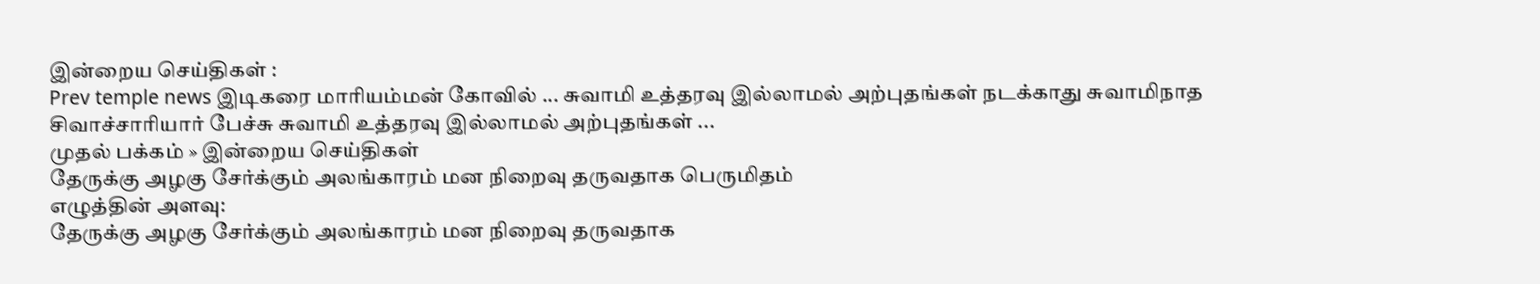இன்றைய செய்திகள் :
Prev temple news இடிகரை மாரியம்மன் கோவில் ... சுவாமி உத்தரவு இல்லாமல் அற்புதங்கள் நடக்காது சுவாமிநாத சிவாச்சாரியார் பேச்சு சுவாமி உத்தரவு இல்லாமல் அற்புதங்கள் ...
முதல் பக்கம் » இன்றைய செய்திகள்
தேருக்கு அழகு சேர்க்கும் அலங்காரம் மன நிறைவு தருவதாக பெருமிதம்
எழுத்தின் அளவு:
தேருக்கு அழகு சேர்க்கும் அலங்காரம் மன நிறைவு தருவதாக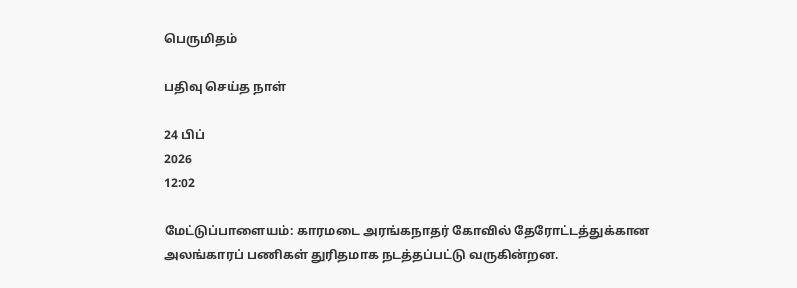பெருமிதம்

பதிவு செய்த நாள்

24 பிப்
2026
12:02

மேட்டுப்பாளையம்: காரமடை அரங்கநாதர் கோவில் தேரோட்டத்துக்கான அலங்காரப் பணிகள் துரிதமாக நடத்தப்பட்டு வருகின்றன.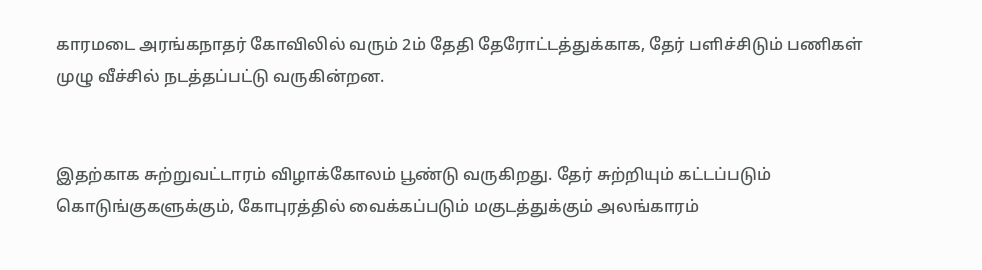காரமடை அரங்கநாதர் கோவிலில் வரும் 2ம் தேதி தேரோட்டத்துக்காக, தேர் பளிச்சிடும் பணிகள் முழு வீச்சில் நடத்தப்பட்டு வருகின்றன.


இதற்காக சுற்றுவட்டாரம் விழாக்கோலம் பூண்டு வருகிறது. தேர் சுற்றியும் கட்டப்படும் கொடுங்குகளுக்கும், கோபுரத்தில் வைக்கப்படும் மகுடத்துக்கும் அலங்காரம்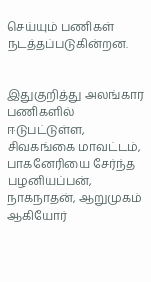செய்யும் பணிகள் நடத்தப்படுகின்றன.


இதுகுறித்து அலங்கார பணிகளில் ஈடுபட்டுள்ள, சிவகங்கை மாவட்டம், பாகனேரியை சேர்ந்த பழனியப்பன், நாகநாதன், ஆறுமுகம் ஆகியோர்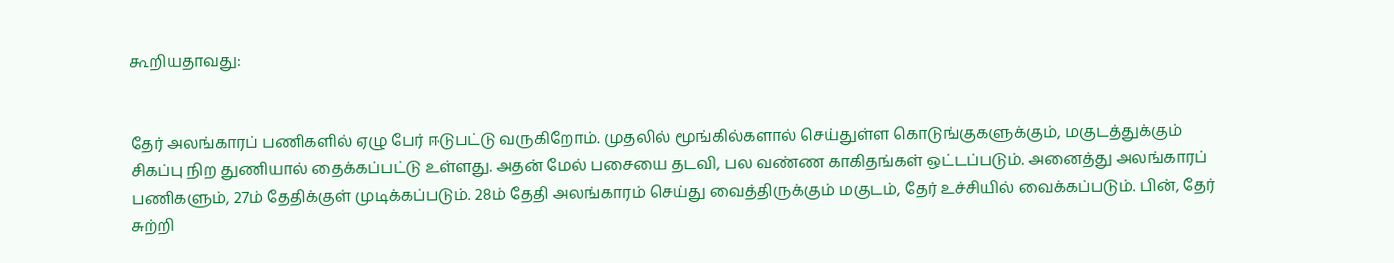கூறியதாவது:


தேர் அலங்காரப் பணிகளில் ஏழு பேர் ஈடுபட்டு வருகிறோம். முதலில் மூங்கில்களால் செய்துள்ள கொடுங்குகளுக்கும், மகுடத்துக்கும் சிகப்பு நிற துணியால் தைக்கப்பட்டு உள்ளது. அதன் மேல் பசையை தடவி, பல வண்ண காகிதங்கள் ஒட்டப்படும். அனைத்து அலங்காரப் பணிகளும், 27ம் தேதிக்குள் முடிக்கப்படும். 28ம் தேதி அலங்காரம் செய்து வைத்திருக்கும் மகுடம், தேர் உச்சியில் வைக்கப்படும். பின், தேர் சுற்றி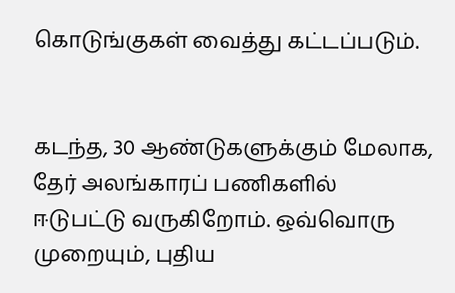கொடுங்குகள் வைத்து கட்டப்படும்.


கடந்த, 30 ஆண்டுகளுக்கும் மேலாக, தேர் அலங்காரப் பணிகளில் ஈடுபட்டு வருகிறோம். ஒவ்வொரு முறையும், புதிய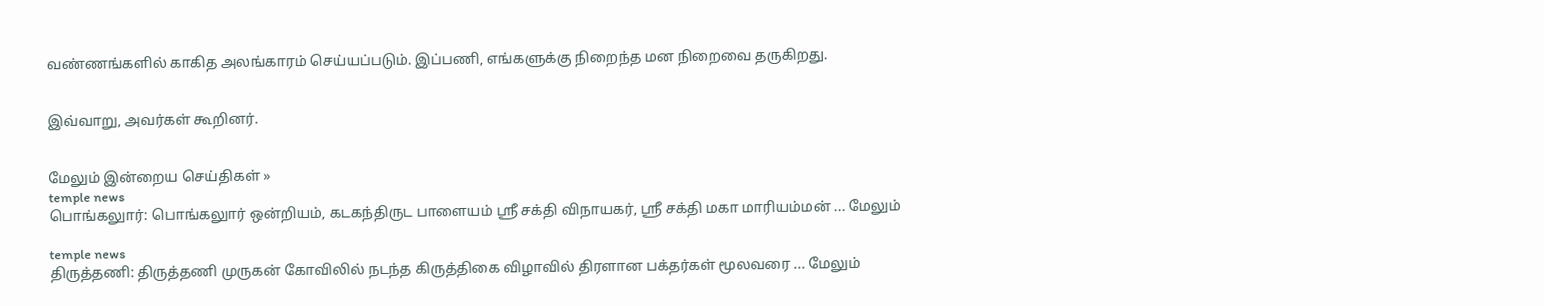வண்ணங்களில் காகித அலங்காரம் செய்யப்படும். இப்பணி, எங்களுக்கு நிறைந்த மன நிறைவை தருகிறது.


இவ்வாறு, அவர்கள் கூறினர்.


மேலும் இன்றைய செய்திகள் »
temple news
பொங்கலுார்: பொங்கலுார் ஒன்றியம், கடகந்திருட பாளையம் ஸ்ரீ சக்தி விநாயகர், ஸ்ரீ சக்தி மகா மாரியம்மன் ... மேலும்

temple news
திருத்தணி: திருத்தணி முருகன் கோவிலில் நடந்த கிருத்திகை விழாவில் திரளான பக்தர்கள் மூலவரை ... மேலும்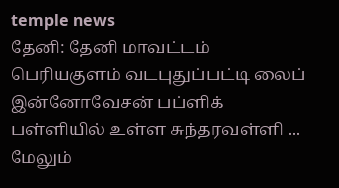temple news
தேனி: தேனி மாவட்டம் பெரியகுளம் வடபுதுப்பட்டி லைப் இன்னோவேசன் பப்ளிக் பள்ளியில் உள்ள சுந்தரவள்ளி ... மேலும்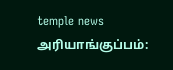temple news
அரியாங்குப்பம்: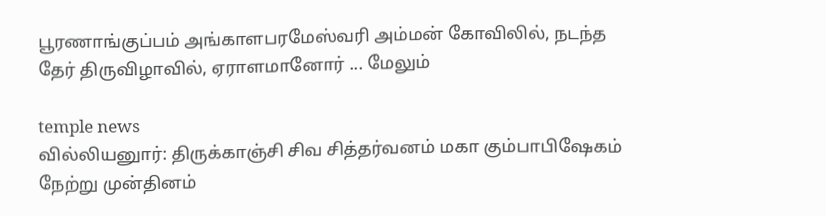பூரணாங்குப்பம் அங்காளபரமேஸ்வரி அம்மன் கோவிலில், நடந்த தேர் திருவிழாவில், ஏராளமானோர் ... மேலும்

temple news
வில்லியனுார்: திருக்காஞ்சி சிவ சித்தர்வனம் மகா கும்பாபிஷேகம் நேற்று முன்தினம்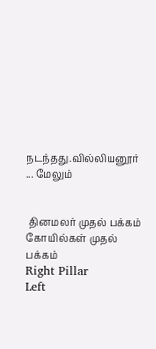நடந்தது.வில்லியனூர் ... மேலும்


 தினமலர் முதல் பக்கம்   கோயில்கள் முதல் பக்கம்
Right Pillar
Left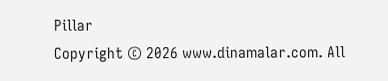Pillar
Copyright © 2026 www.dinamalar.com. All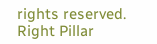rights reserved.
Right Pillar